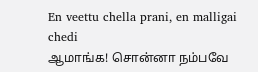En veettu chella prani, en malligai chedi
ஆமாங்க! சொன்னா நம்பவே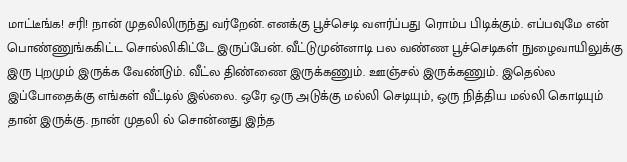மாட்டீங்க! சரி! நான் முதலிலிருந்து வர்றேன். எனக்கு பூச்செடி வளர்ப்பது ரொம்ப பிடிக்கும். எப்பவுமே என் பொண்ணுங்ககிட்ட சொல்லிகிட்டே இருப்பேன். வீட்டுமுன்னாடி பல வண்ண பூச்செடிகள் நுழைவாயிலுக்கு இரு புறமும் இருக்க வேண்டும். வீட்ல திண்ணை இருக்கணும். ஊஞ்சல் இருக்கணும். இதெல்ல இப்போதைக்கு எங்கள் வீட்டில் இல்லை. ஒரே ஒரு அடுக்கு மல்லி செடியும், ஒரு நித்திய மல்லி கொடியும் தான் இருக்கு. நான் முதலி ல் சொன்னது இந்த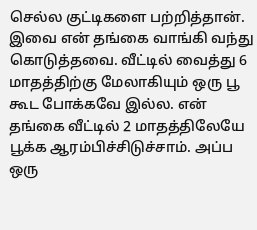செல்ல குட்டிகளை பற்றித்தான். இவை என் தங்கை வாங்கி வந்து கொடுத்தவை. வீட்டில் வைத்து 6 மாதத்திற்கு மேலாகியும் ஒரு பூ கூட போக்கவே இல்ல. என் தங்கை வீட்டில் 2 மாதத்திலேயே பூக்க ஆரம்பிச்சிடுச்சாம். அப்ப ஒரு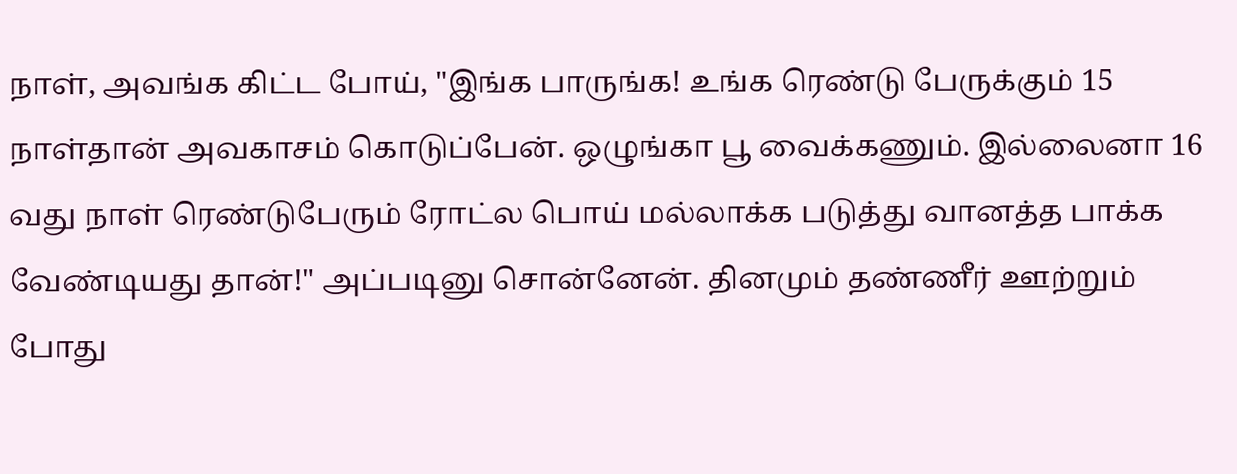நாள், அவங்க கிட்ட போய், "இங்க பாருங்க! உங்க ரெண்டு பேருக்கும் 15 நாள்தான் அவகாசம் கொடுப்பேன். ஒழுங்கா பூ வைக்கணும். இல்லைனா 16 வது நாள் ரெண்டுபேரும் ரோட்ல பொய் மல்லாக்க படுத்து வானத்த பாக்க வேண்டியது தான்!" அப்படினு சொன்னேன். தினமும் தண்ணீர் ஊற்றும் போது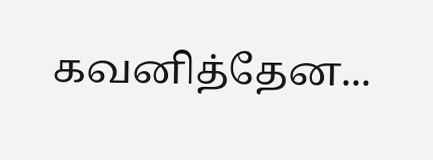கவனித்தேன...